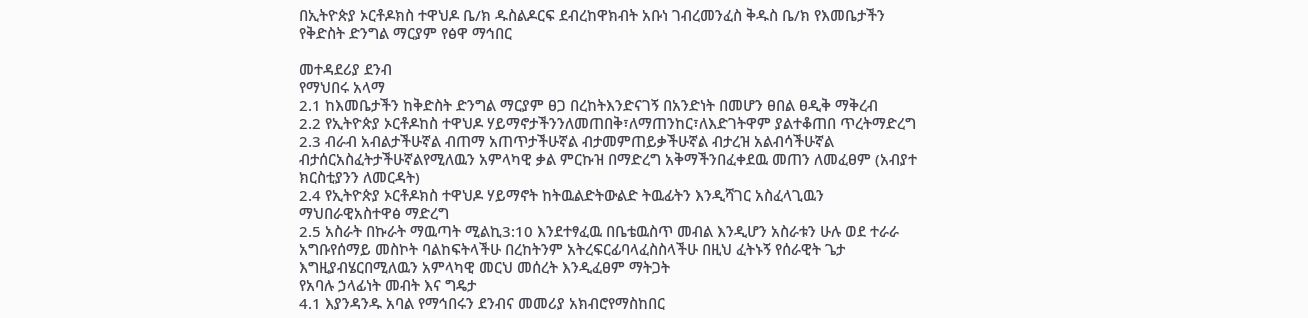በኢትዮጵያ ኦርቶዶክስ ተዋህዶ ቤ/ክ ዱስልዶርፍ ደብረከዋክብት አቡነ ገብረመንፈስ ቅዱስ ቤ/ክ የእመቤታችን የቅድስት ድንግል ማርያም የፅዋ ማኅበር

መተዳደሪያ ደንብ
የማህበሩ አላማ
2.1 ከእመቤታችን ከቅድስት ድንግል ማርያም ፀጋ በረከትእንድናገኝ በአንድነት በመሆን ፀበል ፀዲቅ ማቅረብ
2.2 የኢትዮጵያ ኦርቶዶከስ ተዋህዶ ሃይማኖታችንንለመጠበቅ፣ለማጠንከር፣ለእድገትዋም ያልተቆጠበ ጥረትማድረግ
2.3 ብራብ አብልታችሁኛል ብጠማ አጠጥታችሁኛል ብታመምጠይቃችሁኛል ብታረዝ አልብሳችሁኛል ብታሰርአስፈትታችሁኛልየሚለዉን አምላካዊ ቃል ምርኩዝ በማድረግ አቅማችንበፈቀደዉ መጠን ለመፈፀም (አብያተ ክርስቲያንን ለመርዳት)
2.4 የኢትዮጵያ ኦርቶዶክስ ተዋህዶ ሃይማኖት ከትዉልድትውልድ ትዉፊትን እንዲሻገር አስፈላጊዉን ማህበራዊአስተዋፅ ማድረግ
2.5 አስራት በኩራት ማዉጣት ሚልኪ3:10 እንደተፃፈዉ በቤቴዉስጥ መብል እንዲሆን አስራቱን ሁሉ ወደ ተራራ አግቡየሰማይ መስኮት ባልከፍትላችሁ በረከትንም አትረፍርፊባላፈስስላችሁ በዚህ ፈትኑኝ የሰራዊት ጌታ እግዚያብሄርበሚለዉን አምላካዊ መርህ መሰረት እንዲፈፀም ማትጋት
የአባሉ ኃላፊነት መብት እና ግዴታ
4.1 እያንዳንዱ አባል የማኅበሩን ደንብና መመሪያ አክብሮየማስከበር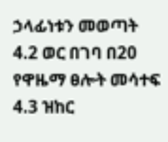ኃላፊነቱን መወጣት
4.2 ወር በገባ በ20 የዋዜማ ፀሎት መሳተፍ
4.3 ዝከር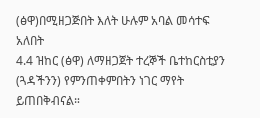(ፅዋ)በሚዘጋጅበት እለት ሁሉም አባል መሳተፍ አለበት
4.4 ዝከር (ፅዋ) ለማዘጋጀት ተረኞች ቤተከርስቲያን (ጓዳችንን) የምንጠቀምበትን ነገር ማየት ይጠበቅብናል።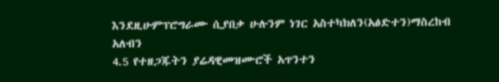እንደዚሁምፕሮግራሙ ሲያበቃ ሁሉንም ነገር አስተካክለን(አፅድተን)ማስረከብ አለብን
4.5 የተዘጋጁትን ያሬዳዊመዝሙሮች አጥንተን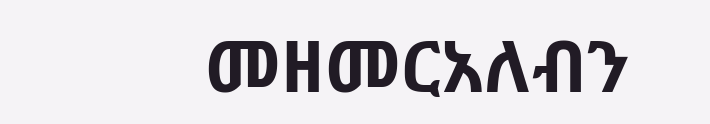መዘመርአለብን